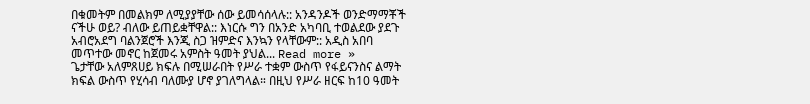በቁመትም በመልክም ለሚያያቸው ሰው ይመሳሰላሉ:: አንዳንዶች ወንድማማቾች ናችሁ ወይ? ብለው ይጠይቋቸዋል:: እነርሱ ግን በአንድ አካባቢ ተወልደው ያደጉ አብሮአደግ ባልንጀሮች እንጂ ስጋ ዝምድና እንኳን የላቸውም:: አዲስ አበባ መጥተው መኖር ከጀመሩ አምስት ዓመት ያህል... Read more »
ጌታቸው አለምጸሀይ ክፍሉ በሚሠራበት የሥራ ተቋም ውስጥ የፋይናንስና ልማት ክፍል ውስጥ የሂሳብ ባለሙያ ሆኖ ያገለግላል። በዚህ የሥራ ዘርፍ ከ10 ዓመት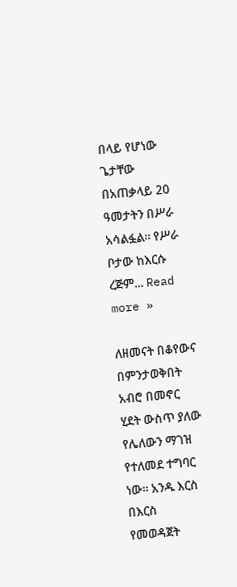በላይ የሆነው ጌታቸው በአጠቃላይ 20 ዓመታትን በሥራ አሳልፏል። የሥራ ቦታው ከእርሱ ረጅም... Read more »

ለዘመናት በቆየውና በምንታወቅበት አብሮ በመኖር ሂደት ውስጥ ያለው የሌለውን ማገዝ የተለመደ ተግባር ነው። አንዱ እርስ በእርስ የመወዳጀት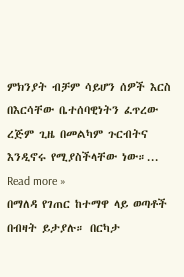ምክንያት ብቻም ሳይሆን ሰዎች እርስ በእርሳቸው ቤተሰባዊነትን ፈጥረው ረጅም ጊዜ በመልካም ጉርብትና እንዲኖሩ የሚያስችላቸው ነው።... Read more »
በማለዳ የገጠር ከተማዋ ላይ ወጣቶች በብዛት ይታያሉ። በርካታ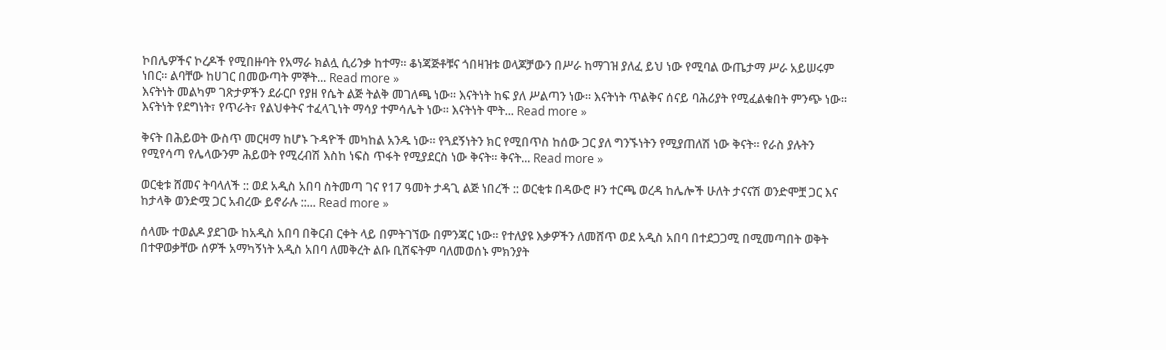ኮበሌዎችና ኮረዶች የሚበዙባት የአማራ ክልሏ ሲሪንቃ ከተማ። ቆነጃጅቶቹና ጎበዛዝቱ ወላጆቻውን በሥራ ከማገዝ ያለፈ ይህ ነው የሚባል ውጤታማ ሥራ አይሠሩም ነበር። ልባቸው ከሀገር በመውጣት ምኞት... Read more »
እናትነት መልካም ገጽታዎችን ደራርቦ የያዘ የሴት ልጅ ትልቅ መገለጫ ነው። እናትነት ከፍ ያለ ሥልጣን ነው። እናትነት ጥልቅና ሰናይ ባሕሪያት የሚፈልቁበት ምንጭ ነው። እናትነት የደግነት፣ የጥራት፣ የልህቀትና ተፈላጊነት ማሳያ ተምሳሌት ነው። እናትነት ሞት... Read more »

ቅናት በሕይወት ውስጥ መርዛማ ከሆኑ ጉዳዮች መካከል አንዱ ነው። የጓደኝነትን ክር የሚበጥስ ከሰው ጋር ያለ ግንኙነትን የሚያጠለሽ ነው ቅናት። የራስ ያሉትን የሚየሳጣ የሌላውንም ሕይወት የሚረብሽ እስከ ነፍስ ጥፋት የሚያደርስ ነው ቅናት። ቅናት... Read more »

ወርቂቱ ሸመና ትባላለች :: ወደ አዲስ አበባ ስትመጣ ገና የ17 ዓመት ታዳጊ ልጅ ነበረች :: ወርቂቱ በዳውሮ ዞን ተርጫ ወረዳ ከሌሎች ሁለት ታናናሽ ወንድሞቿ ጋር እና ከታላቅ ወንድሟ ጋር አብረው ይኖራሉ ::... Read more »

ሰላሙ ተወልዶ ያደገው ከአዲስ አበባ በቅርብ ርቀት ላይ በምትገኘው በምንጃር ነው፡፡ የተለያዩ እቃዎችን ለመሸጥ ወደ አዲስ አበባ በተደጋጋሚ በሚመጣበት ወቅት በተዋወቃቸው ሰዎች አማካኝነት አዲስ አበባ ለመቅረት ልቡ ቢሸፍትም ባለመወሰኑ ምክንያት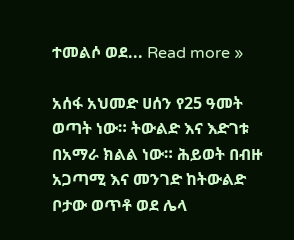ተመልሶ ወደ... Read more »

አሰፋ አህመድ ሀሰን የ25 ዓመት ወጣት ነው። ትውልድ እና እድገቱ በአማራ ክልል ነው። ሕይወት በብዙ አጋጣሚ እና መንገድ ከትውልድ ቦታው ወጥቶ ወደ ሌላ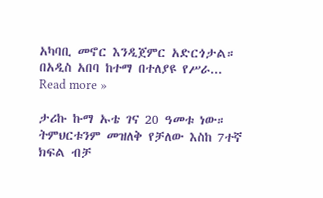አካባቢ መኖር እንዲጀምር አድርጎታል። በአዲስ አበባ ከተማ በተለያዩ የሥራ... Read more »

ታሪኩ ኩማ ኡቴ ገና 20 ዓመቱ ነው። ትምህርቱንም መዝለቅ የቻለው እስከ 7ተኛ ክፍል ብቻ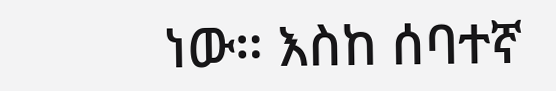ነው። እስከ ሰባተኛ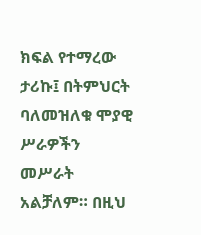ክፍል የተማረው ታሪኩ፤ በትምህርት ባለመዝለቁ ሞያዊ ሥራዎችን መሥራት አልቻለም። በዚህ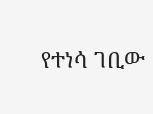የተነሳ ገቢው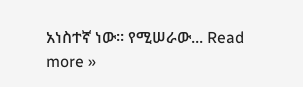አነስተኛ ነው። የሚሠራው... Read more »